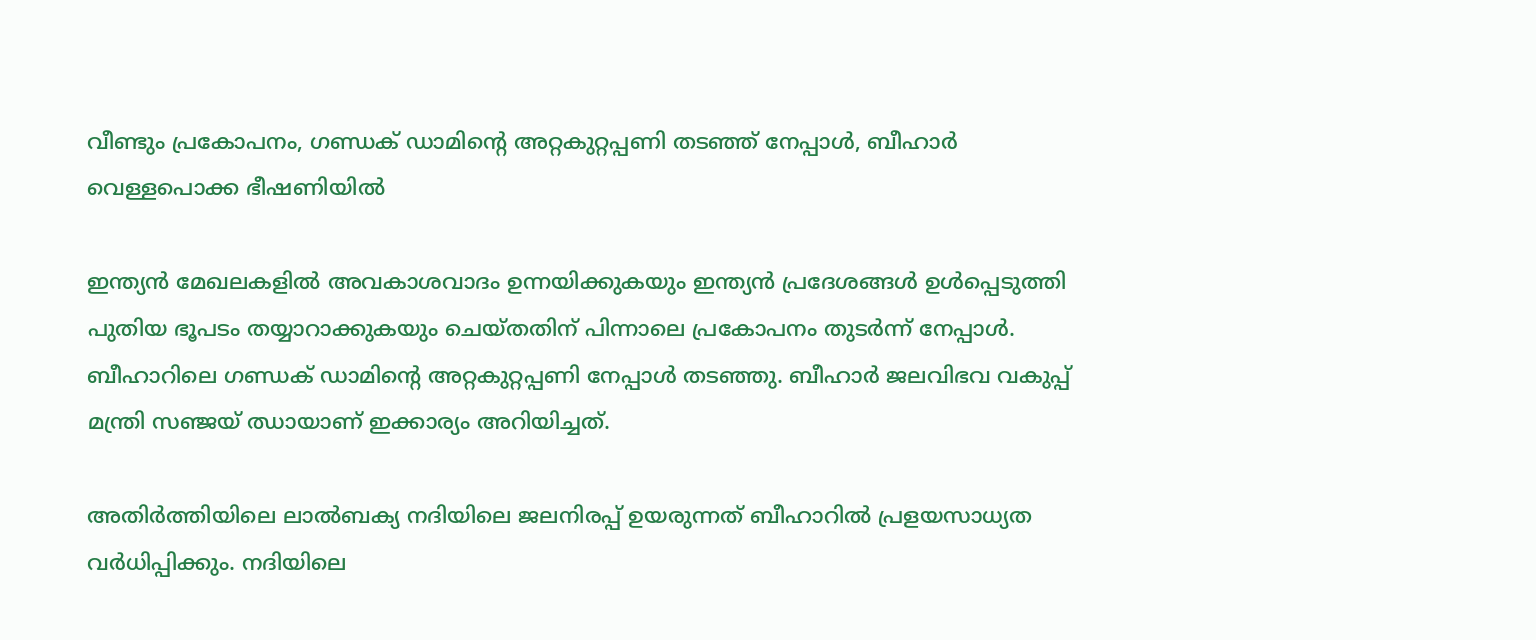വീണ്ടും പ്രകോപനം, ഗണ്ഡക് ഡാമിന്റെ അറ്റകുറ്റപ്പണി തടഞ്ഞ് നേപ്പാള്‍, ബീഹാര്‍ വെള്ളപൊക്ക ഭീഷണിയില്‍

ഇന്ത്യന്‍ മേഖലകളില്‍ അവകാശവാദം ഉന്നയിക്കുകയും ഇന്ത്യന്‍ പ്രദേശങ്ങള്‍ ഉള്‍പ്പെടുത്തി പുതിയ ഭൂപടം തയ്യാറാക്കുകയും ചെയ്തതിന് പിന്നാലെ പ്രകോപനം തുടര്‍ന്ന് നേപ്പാള്‍. ബീഹാറിലെ ഗണ്ഡക് ഡാമിന്റെ അറ്റകുറ്റപ്പണി നേപ്പാള്‍ തടഞ്ഞു. ബീഹാര്‍ ജലവിഭവ വകുപ്പ് മന്ത്രി സഞ്ജയ് ഝായാണ് ഇക്കാര്യം അറിയിച്ചത്.

അതിര്‍ത്തിയിലെ ലാല്‍ബക്യ നദിയിലെ ജലനിരപ്പ് ഉയരുന്നത് ബീഹാറില്‍ പ്രളയസാധ്യത വര്‍ധിപ്പിക്കും. നദിയിലെ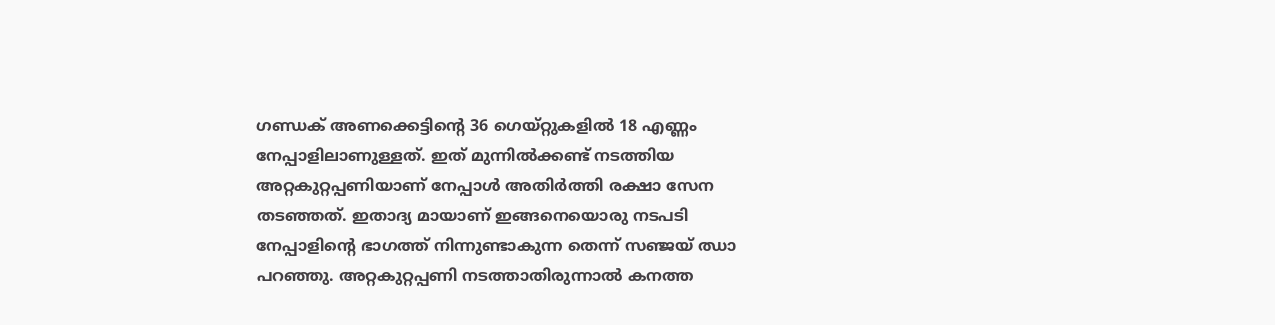ഗണ്ഡക് അണക്കെട്ടിന്റെ 36 ഗെയ്റ്റുകളില്‍ 18 എണ്ണം നേപ്പാളിലാണുള്ളത്. ഇത് മുന്നില്‍ക്കണ്ട് നടത്തിയ അറ്റകുറ്റപ്പണിയാണ് നേപ്പാള്‍ അതിര്‍ത്തി രക്ഷാ സേന തടഞ്ഞത്. ഇതാദ്യ മായാണ് ഇങ്ങനെയൊരു നടപടി നേപ്പാളിന്റെ ഭാഗത്ത് നിന്നുണ്ടാകുന്ന തെന്ന് സഞ്ജയ് ഝാ പറഞ്ഞു. അറ്റകുറ്റപ്പണി നടത്താതിരുന്നാല്‍ കനത്ത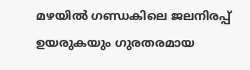മഴയില്‍ ഗണ്ഡകിലെ ജലനിരപ്പ് ഉയരുകയും ഗുരതരമായ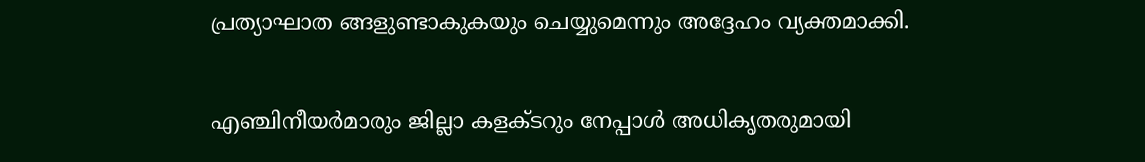പ്രത്യാഘാത ങ്ങളുണ്ടാകുകയും ചെയ്യുമെന്നും അദ്ദേഹം വ്യക്തമാക്കി.

എഞ്ചിനീയര്‍മാരും ജില്ലാ കളക്ടറും നേപ്പാള്‍ അധികൃതരുമായി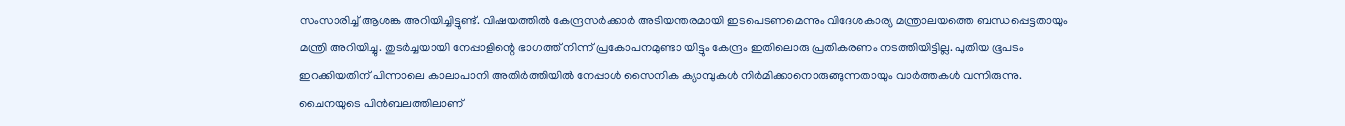സംസാരിച്ച് ആശങ്ക അറിയിച്ചിട്ടുണ്ട്. വിഷയത്തില്‍ കേന്ദ്രസര്‍ക്കാര്‍ അടിയന്തരമായി ഇടപെടണമെന്നും വിദേശകാര്യ മന്ത്രാലയത്തെ ബന്ധപ്പെട്ടതായും മന്ത്രി അറിയിച്ചു. തുടര്‍ച്ചയായി നേപ്പാളിന്റെ ഭാഗത്ത് നിന്ന് പ്രകോപനമുണ്ടാ യിട്ടും കേന്ദ്രം ഇതിലൊരു പ്രതികരണം നടത്തിയിട്ടില്ല. പുതിയ ഭൂപടം ഇറക്കിയതിന് പിന്നാലെ കാലാപാനി അതിര്‍ത്തിയില്‍ നേപ്പാള്‍ സൈനിക ക്യാമ്പുകള്‍ നിര്‍മിക്കാനൊരുങ്ങുന്നതായും വാര്‍ത്തകള്‍ വന്നിരുന്നു. ചൈനയുടെ പിന്‍ബലത്തിലാണ്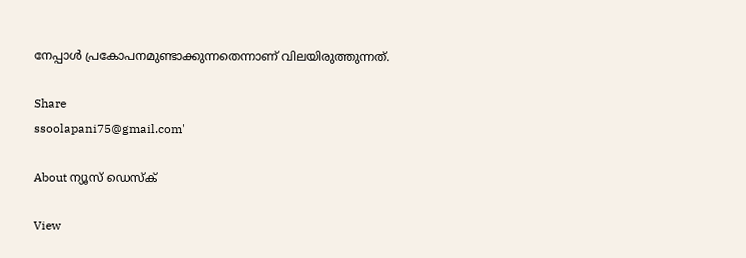നേപ്പാള്‍ പ്രകോപനമുണ്ടാക്കുന്നതെന്നാണ് വിലയിരുത്തുന്നത്.

Share
ssoolapani75@gmail.com'

About ന്യൂസ് ഡെസ്ക്

View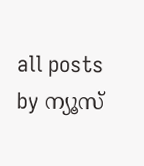all posts by ന്യൂസ്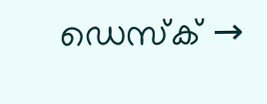ഡെസ്ക് →